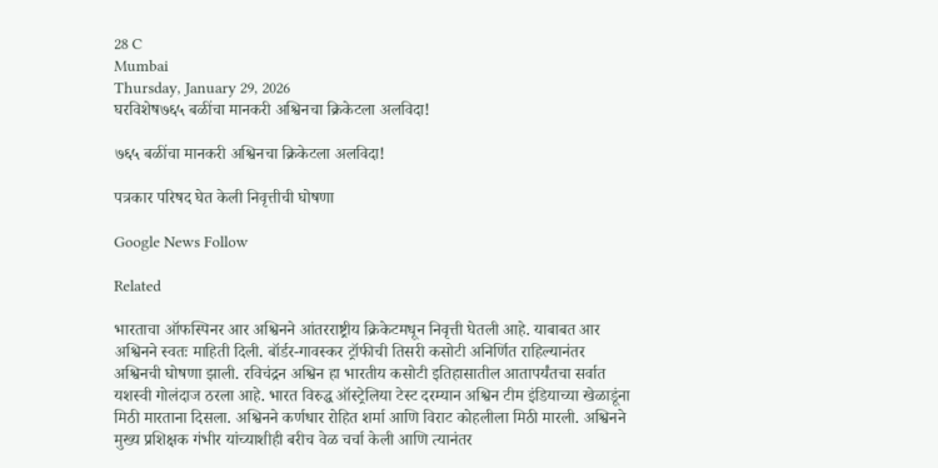28 C
Mumbai
Thursday, January 29, 2026
घरविशेष७६५ बळींचा मानकरी अश्विनचा क्रिकेटला अलविदा!

७६५ बळींचा मानकरी अश्विनचा क्रिकेटला अलविदा!

पत्रकार परिषद घेत केली निवृत्तीची घोषणा

Google News Follow

Related

भारताचा ऑफस्पिनर आर अश्विनने आंतरराष्ट्रीय क्रिकेटमधून निवृत्ती घेतली आहे. याबाबत आर अश्विनने स्वतः माहिती दिली. बॉर्डर-गावस्कर ट्रॉफीची तिसरी कसोटी अनिर्णित राहिल्यानंतर अश्विनची घोषणा झाली. रविचंद्रन अश्विन हा भारतीय कसोटी इतिहासातील आतापर्यंतचा सर्वात यशस्वी गोलंदाज ठरला आहे. भारत विरुद्ध ऑस्ट्रेलिया टेस्ट दरम्यान अश्विन टीम इंडियाच्या खेळाडूंना मिठी मारताना दिसला. अश्विनने कर्णधार रोहित शर्मा आणि विराट कोहलीला मिठी मारली. अश्विनने मुख्य प्रशिक्षक गंभीर यांच्याशीही बरीच वेळ चर्चा केली आणि त्यानंतर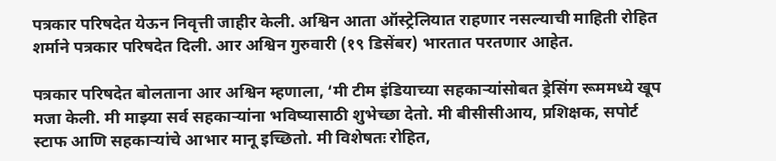पत्रकार परिषदेत येऊन निवृत्ती जाहीर केली. अश्विन आता ऑस्ट्रेलियात राहणार नसल्याची माहिती रोहित शर्माने पत्रकार परिषदेत दिली. आर अश्विन गुरुवारी (१९ डिसेंबर) भारतात परतणार आहेत.

पत्रकार परिषदेत बोलताना आर अश्विन म्हणाला, ‘मी टीम इंडियाच्या सहकाऱ्यांसोबत ड्रेसिंग रूममध्ये खूप मजा केली. मी माझ्या सर्व सहकाऱ्यांना भविष्यासाठी शुभेच्छा देतो. मी बीसीसीआय, प्रशिक्षक, सपोर्ट स्टाफ आणि सहकाऱ्यांचे आभार मानू इच्छितो. मी विशेषतः रोहित,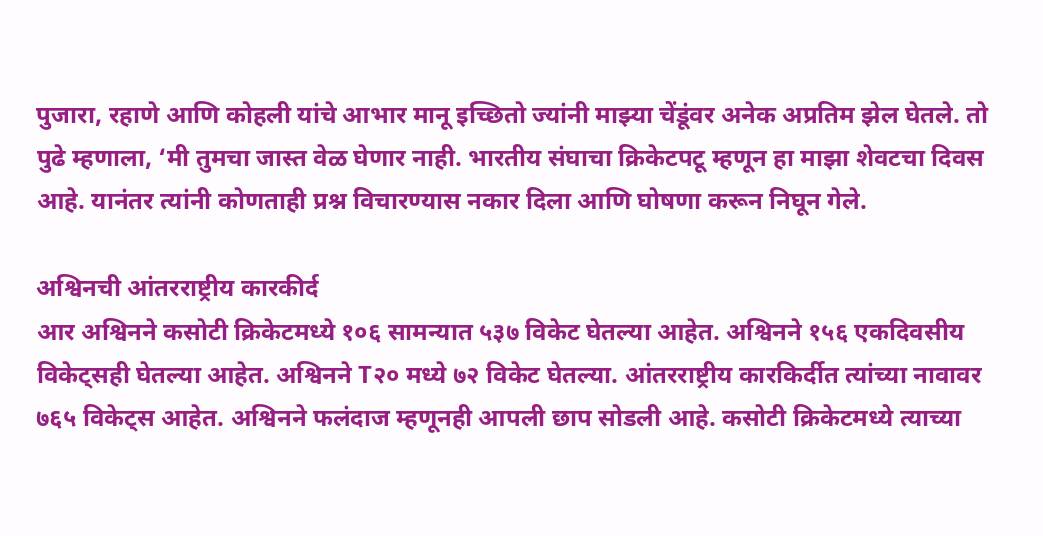पुजारा, रहाणे आणि कोहली यांचे आभार मानू इच्छितो ज्यांनी माझ्या चेंडूंवर अनेक अप्रतिम झेल घेतले. तो पुढे म्हणाला, ‘मी तुमचा जास्त वेळ घेणार नाही. भारतीय संघाचा क्रिकेटपटू म्हणून हा माझा शेवटचा दिवस आहे. यानंतर त्यांनी कोणताही प्रश्न विचारण्यास नकार दिला आणि घोषणा करून निघून गेले.

अश्विनची आंतरराष्ट्रीय कारकीर्द
आर अश्विनने कसोटी क्रिकेटमध्ये १०६ सामन्यात ५३७ विकेट घेतल्या आहेत. अश्विनने १५६ एकदिवसीय विकेट्सही घेतल्या आहेत. अश्विनने T२० मध्ये ७२ विकेट घेतल्या. आंतरराष्ट्रीय कारकिर्दीत त्यांच्या नावावर ७६५ विकेट्स आहेत. अश्विनने फलंदाज म्हणूनही आपली छाप सोडली आहे. कसोटी क्रिकेटमध्ये त्याच्या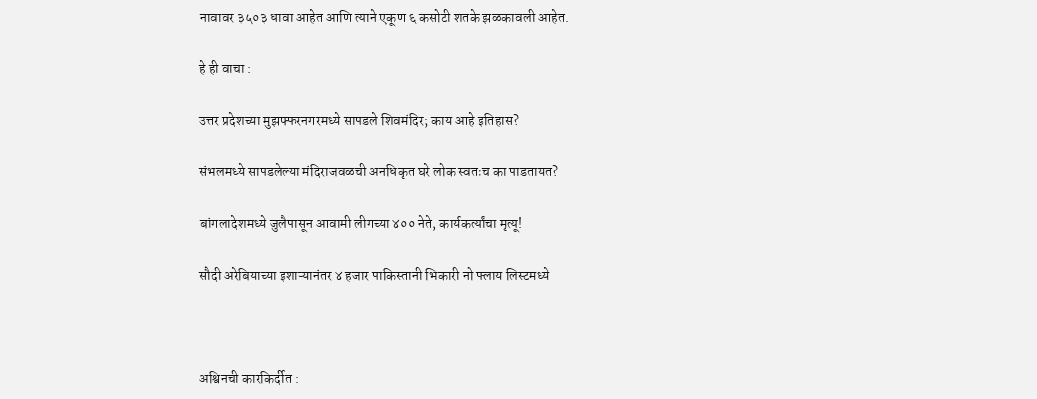नावावर ३५०३ धावा आहेत आणि त्याने एकूण ६ कसोटी शतके झळकावली आहेत.

हे ही वाचा :

उत्तर प्रदेशच्या मुझफ्फरनगरमध्ये सापडले शिवमंदिर; काय आहे इतिहास?

संभलमध्ये सापडलेल्या मंदिराजवळची अनधिकृत घरे लोक स्वतःच का पाडतायत?

बांगलादेशमध्ये जुलैपासून आवामी लीगच्या ४०० नेते, कार्यकर्त्यांचा मृत्यू!

सौदी अरेबियाच्या इशाऱ्यानंतर ४ हजार पाकिस्तानी भिकारी नो फ्लाय लिस्टमध्ये



अश्विनची कारकिर्दीत :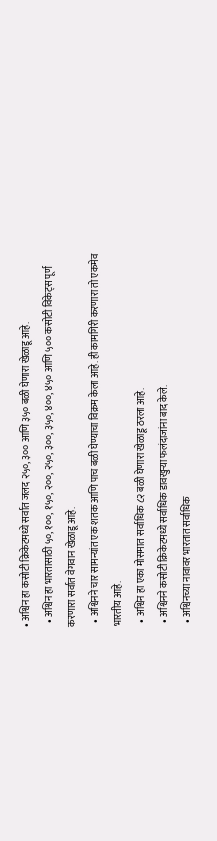• अश्विन हा कसोटी क्रिकेटमध्ये सर्वात जलद २५०, ३०० आणि ३५० बळी घेणारा खेळाडू आहे.
  • अश्विन हा भारतासाठी ५०, १००, १५०, २००, २५०, ३००, ३५०, ४००, ४५० आणि ५०० कसोटी विकेट्स पूर्ण करणारा सर्वात वेगवान खेळाडू आहे.
  • अश्विनने चार सामन्यांत एक शतक आणि पाच बळी घेण्याचा विक्रम केला आहे. ही कामगिरी करणारा तो एकमेव भारतीय आहे.
  • अश्विन हा एका मोसमात सर्वाधिक ८२ बळी घेणारा खेळाडू ठरला आहे.
  • अश्विनने कसोटी क्रिकेटमध्ये सर्वाधिक डावखुऱ्या फलंदाजांना बाद केले.
  • अश्विनच्या नावावर भारतात सर्वाधिक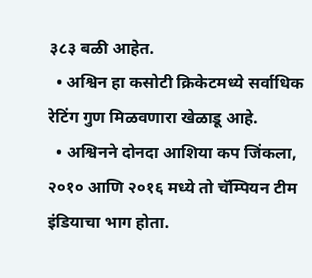३८३ बळी आहेत.
  • अश्विन हा कसोटी क्रिकेटमध्ये सर्वाधिक रेटिंग गुण मिळवणारा खेळाडू आहे.
  • अश्विनने दोनदा आशिया कप जिंकला, २०१० आणि २०१६ मध्ये तो चॅम्पियन टीम इंडियाचा भाग होता.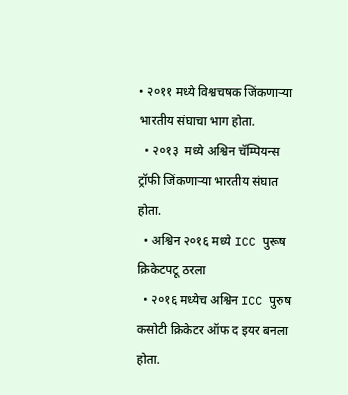• २०११ मध्ये विश्वचषक जिंकणाऱ्या भारतीय संघाचा भाग होता.
  • २०१३  मध्ये अश्विन चॅम्पियन्स ट्रॉफी जिंकणाऱ्या भारतीय संघात होता.
  • अश्विन २०१६ मध्ये ICC पुरूष क्रिकेटपटू ठरला
  • २०१६ मध्येच अश्विन ICC पुरुष कसोटी क्रिकेटर ऑफ द इयर बनला होता.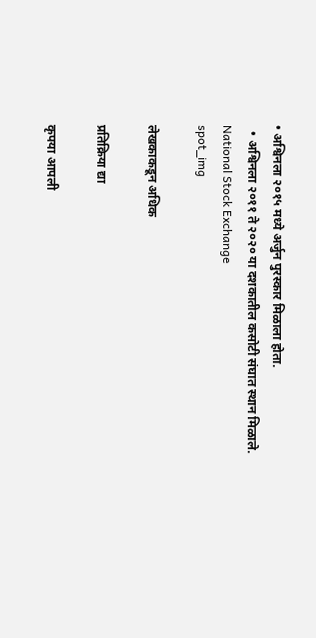• अश्विनला २०१५ मध्ये अर्जुन पुरस्कार मिळाला होता.
  • अश्विनला २०११ ते २०२० या दशकातील कसोटी संघात स्थान मिळाले.
National Stock Exchange
spot_img

लेखकाकडून अधिक

प्रतिक्रिया द्या

कृपया आपली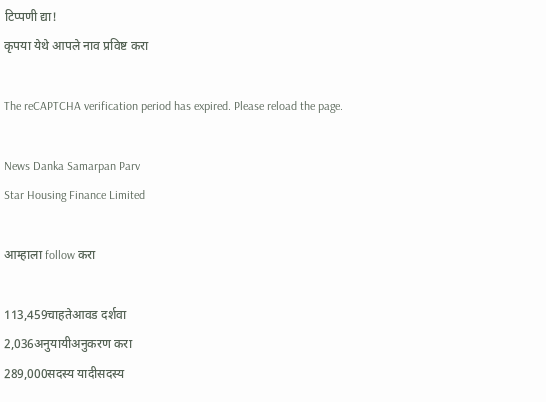टिप्पणी द्या!
कृपया येथे आपले नाव प्रविष्ट करा

The reCAPTCHA verification period has expired. Please reload the page.

News Danka Samarpan Parv
Star Housing Finance Limited

आम्हाला follow करा

113,459चाहतेआवड दर्शवा
2,036अनुयायीअनुकरण करा
289,000सदस्य यादीसदस्य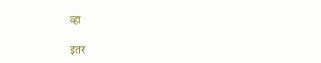व्हा

इतर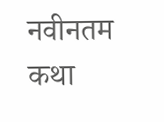नवीनतम कथा